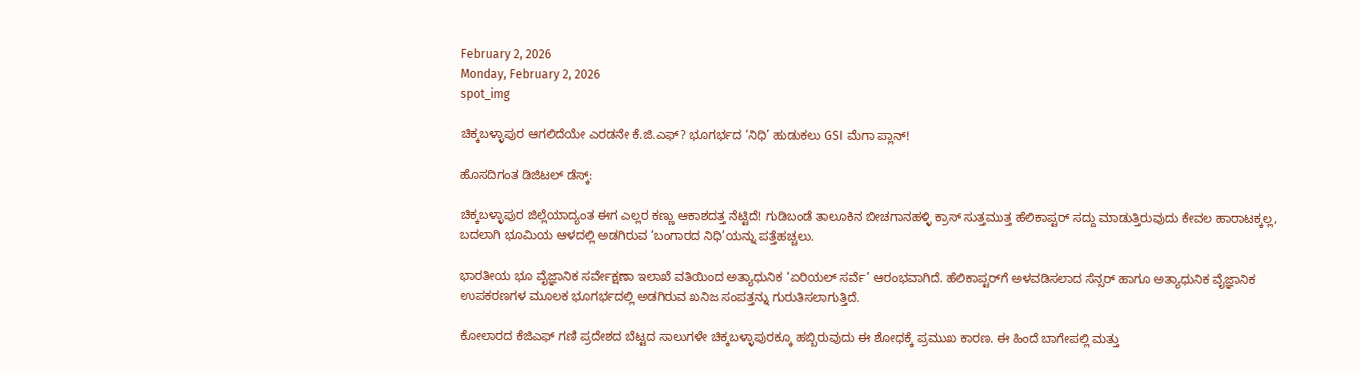February 2, 2026
Monday, February 2, 2026
spot_img

ಚಿಕ್ಕಬಳ್ಳಾಪುರ ಆಗಲಿದೆಯೇ ಎರಡನೇ ಕೆ.ಜಿ.ಎಫ್? ಭೂಗರ್ಭದ ‘ನಿಧಿ’ ಹುಡುಕಲು GSI ಮೆಗಾ ಪ್ಲಾನ್!

ಹೊಸದಿಗಂತ ಡಿಜಿಟಲ್ ಡೆಸ್ಕ್:

ಚಿಕ್ಕಬಳ್ಳಾಪುರ ಜಿಲ್ಲೆಯಾದ್ಯಂತ ಈಗ ಎಲ್ಲರ ಕಣ್ಣು ಆಕಾಶದತ್ತ ನೆಟ್ಟಿದೆ! ಗುಡಿಬಂಡೆ ತಾಲೂಕಿನ ಬೀಚಗಾನಹಳ್ಳಿ ಕ್ರಾಸ್ ಸುತ್ತಮುತ್ತ ಹೆಲಿಕಾಪ್ಟರ್ ಸದ್ದು ಮಾಡುತ್ತಿರುವುದು ಕೇವಲ ಹಾರಾಟಕ್ಕಲ್ಲ, ಬದಲಾಗಿ ಭೂಮಿಯ ಆಳದಲ್ಲಿ ಅಡಗಿರುವ ‘ಬಂಗಾರದ ನಿಧಿ’ಯನ್ನು ಪತ್ತೆಹಚ್ಚಲು.

ಭಾರತೀಯ ಭೂ ವೈಜ್ಞಾನಿಕ ಸರ್ವೇಕ್ಷಣಾ ಇಲಾಖೆ ವತಿಯಿಂದ ಅತ್ಯಾಧುನಿಕ ‘ಏರಿಯಲ್ ಸರ್ವೆ’ ಆರಂಭವಾಗಿದೆ. ಹೆಲಿಕಾಪ್ಟರ್‌ಗೆ ಅಳವಡಿಸಲಾದ ಸೆನ್ಸರ್ ಹಾಗೂ ಅತ್ಯಾಧುನಿಕ ವೈಜ್ಞಾನಿಕ ಉಪಕರಣಗಳ ಮೂಲಕ ಭೂಗರ್ಭದಲ್ಲಿ ಅಡಗಿರುವ ಖನಿಜ ಸಂಪತ್ತನ್ನು ಗುರುತಿಸಲಾಗುತ್ತಿದೆ.

ಕೋಲಾರದ ಕೆಜಿಎಫ್ ಗಣಿ ಪ್ರದೇಶದ ಬೆಟ್ಟದ ಸಾಲುಗಳೇ ಚಿಕ್ಕಬಳ್ಳಾಪುರಕ್ಕೂ ಹಬ್ಬಿರುವುದು ಈ ಶೋಧಕ್ಕೆ ಪ್ರಮುಖ ಕಾರಣ. ಈ ಹಿಂದೆ ಬಾಗೇಪಲ್ಲಿ ಮತ್ತು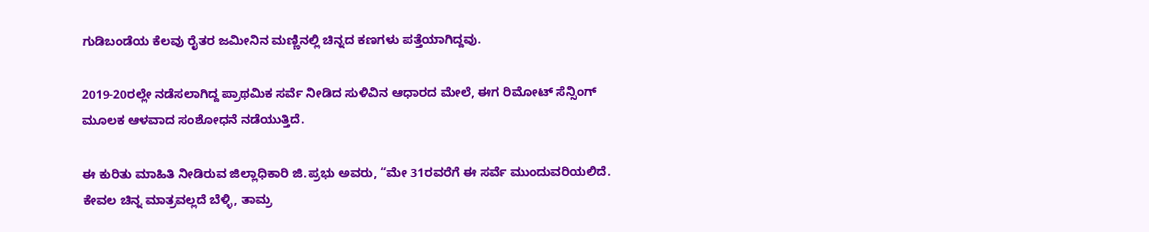ಗುಡಿಬಂಡೆಯ ಕೆಲವು ರೈತರ ಜಮೀನಿನ ಮಣ್ಣಿನಲ್ಲಿ ಚಿನ್ನದ ಕಣಗಳು ಪತ್ತೆಯಾಗಿದ್ದವು.

2019-20ರಲ್ಲೇ ನಡೆಸಲಾಗಿದ್ದ ಪ್ರಾಥಮಿಕ ಸರ್ವೆ ನೀಡಿದ ಸುಳಿವಿನ ಆಧಾರದ ಮೇಲೆ, ಈಗ ರಿಮೋಟ್ ಸೆನ್ಸಿಂಗ್ ಮೂಲಕ ಆಳವಾದ ಸಂಶೋಧನೆ ನಡೆಯುತ್ತಿದೆ.

ಈ ಕುರಿತು ಮಾಹಿತಿ ನೀಡಿರುವ ಜಿಲ್ಲಾಧಿಕಾರಿ ಜಿ.ಪ್ರಭು ಅವರು, “ಮೇ 31ರವರೆಗೆ ಈ ಸರ್ವೆ ಮುಂದುವರಿಯಲಿದೆ. ಕೇವಲ ಚಿನ್ನ ಮಾತ್ರವಲ್ಲದೆ ಬೆಳ್ಳಿ, ತಾಮ್ರ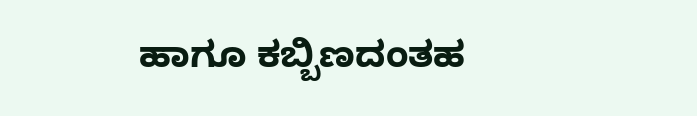ಹಾಗೂ ಕಬ್ಬಿಣದಂತಹ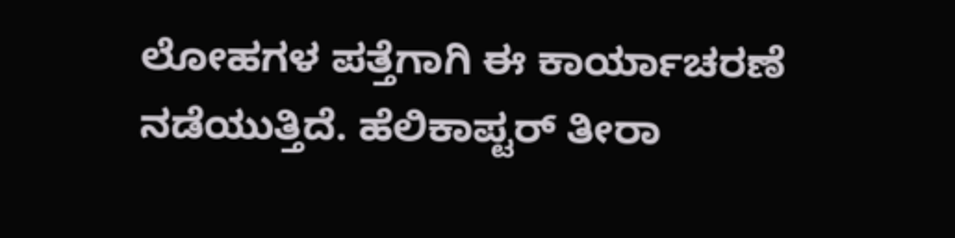ಲೋಹಗಳ ಪತ್ತೆಗಾಗಿ ಈ ಕಾರ್ಯಾಚರಣೆ ನಡೆಯುತ್ತಿದೆ. ಹೆಲಿಕಾಪ್ಟರ್ ತೀರಾ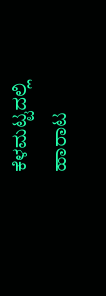ಕೆಳಮಟ್ಟದಲ್ಲಿ ಹಾರಾಟ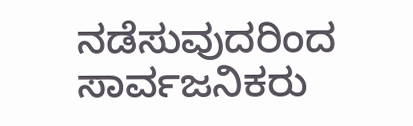ನಡೆಸುವುದರಿಂದ ಸಾರ್ವಜನಿಕರು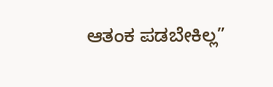ಆತಂಕ ಪಡಬೇಕಿಲ್ಲ”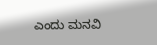ಎಂದು ಮನವಿ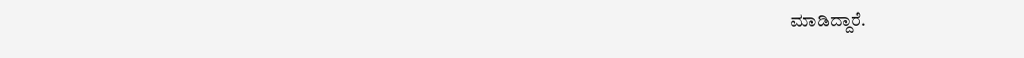ಮಾಡಿದ್ದಾರೆ.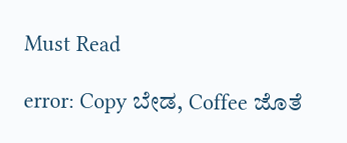Must Read

error: Copy ಬೇಡ, Coffee ಜೊತೆ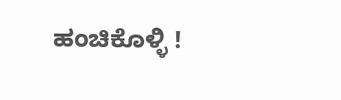ಹಂಚಿಕೊಳ್ಳಿ !